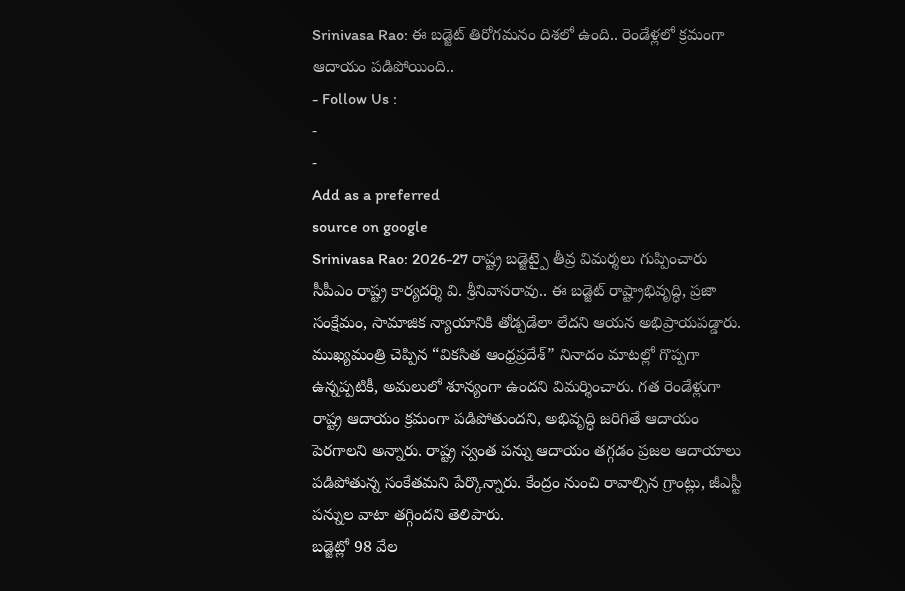Srinivasa Rao: ఈ బడ్జెట్ తిరోగమనం దిశలో ఉంది.. రెండేళ్లలో క్రమంగా ఆదాయం పడిపోయింది..
- Follow Us :
-
-
Add as a preferred
source on google
Srinivasa Rao: 2026-27 రాష్ట్ర బడ్జెట్పై తీవ్ర విమర్శలు గుప్పించారు సీపీఎం రాష్ట్ర కార్యదర్శి వి. శ్రీనివాసరావు.. ఈ బడ్జెట్ రాష్ట్రాభివృద్ధి, ప్రజా సంక్షేమం, సామాజిక న్యాయానికి తోడ్పడేలా లేదని ఆయన అభిప్రాయపడ్డారు. ముఖ్యమంత్రి చెప్పిన “వికసిత ఆంధ్రప్రదేశ్” నినాదం మాటల్లో గొప్పగా ఉన్నప్పటికీ, అమలులో శూన్యంగా ఉందని విమర్శించారు. గత రెండేళ్లుగా రాష్ట్ర ఆదాయం క్రమంగా పడిపోతుందని, అభివృద్ధి జరిగితే ఆదాయం పెరగాలని అన్నారు. రాష్ట్ర స్వంత పన్ను ఆదాయం తగ్గడం ప్రజల ఆదాయాలు పడిపోతున్న సంకేతమని పేర్కొన్నారు. కేంద్రం నుంచి రావాల్సిన గ్రాంట్లు, జీఎస్టీ పన్నుల వాటా తగ్గిందని తెలిపారు.
బడ్జెట్లో 98 వేల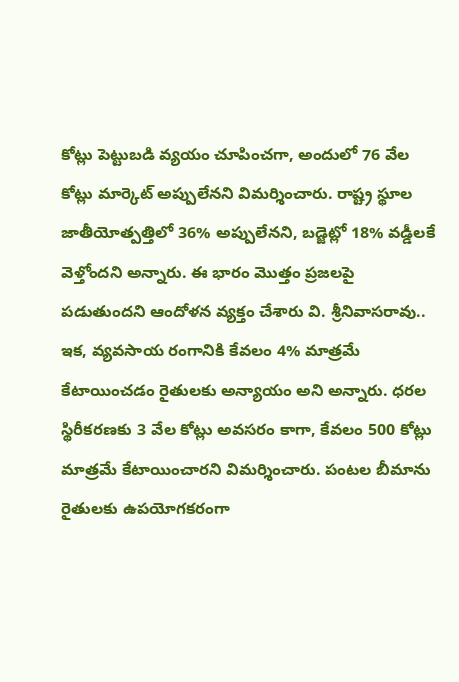కోట్లు పెట్టుబడి వ్యయం చూపించగా, అందులో 76 వేల కోట్లు మార్కెట్ అప్పులేనని విమర్శించారు. రాష్ట్ర స్థూల జాతీయోత్పత్తిలో 36% అప్పులేనని, బడ్జెట్లో 18% వడ్డీలకే వెళ్తోందని అన్నారు. ఈ భారం మొత్తం ప్రజలపై పడుతుందని ఆందోళన వ్యక్తం చేశారు వి. శ్రీనివాసరావు.. ఇక, వ్యవసాయ రంగానికి కేవలం 4% మాత్రమే కేటాయించడం రైతులకు అన్యాయం అని అన్నారు. ధరల స్థిరీకరణకు 3 వేల కోట్లు అవసరం కాగా, కేవలం 500 కోట్లు మాత్రమే కేటాయించారని విమర్శించారు. పంటల బీమాను రైతులకు ఉపయోగకరంగా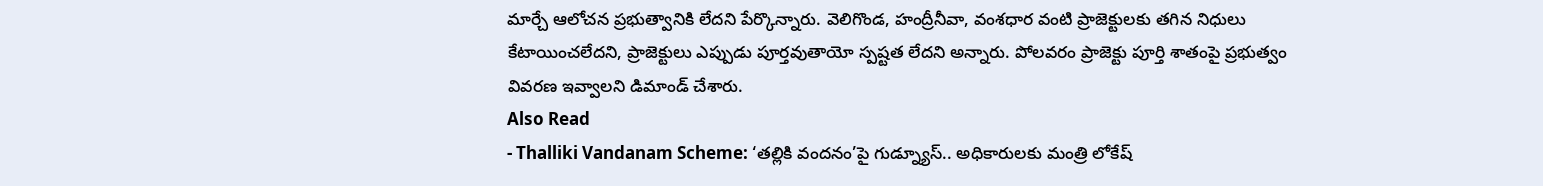మార్చే ఆలోచన ప్రభుత్వానికి లేదని పేర్కొన్నారు. వెలిగొండ, హంద్రీనీవా, వంశధార వంటి ప్రాజెక్టులకు తగిన నిధులు కేటాయించలేదని, ప్రాజెక్టులు ఎప్పుడు పూర్తవుతాయో స్పష్టత లేదని అన్నారు. పోలవరం ప్రాజెక్టు పూర్తి శాతంపై ప్రభుత్వం వివరణ ఇవ్వాలని డిమాండ్ చేశారు.
Also Read
- Thalliki Vandanam Scheme: ‘తల్లికి వందనం’పై గుడ్న్యూస్.. అధికారులకు మంత్రి లోకేష్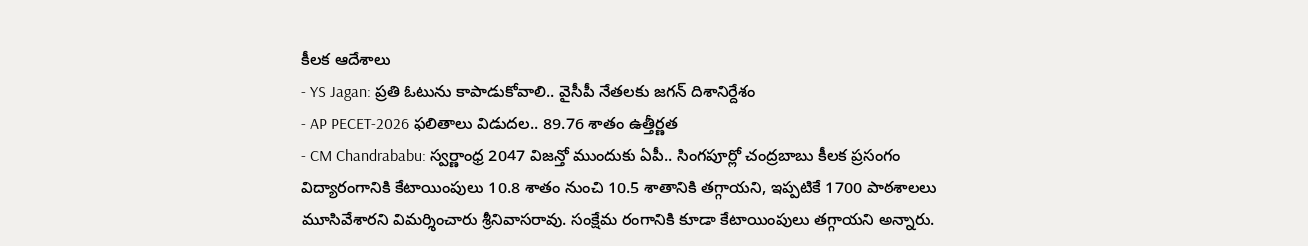కీలక ఆదేశాలు
- YS Jagan: ప్రతి ఓటును కాపాడుకోవాలి.. వైసీపీ నేతలకు జగన్ దిశానిర్దేశం
- AP PECET-2026 ఫలితాలు విడుదల.. 89.76 శాతం ఉత్తీర్ణత
- CM Chandrababu: స్వర్ణాంధ్ర 2047 విజన్తో ముందుకు ఏపీ.. సింగపూర్లో చంద్రబాబు కీలక ప్రసంగం
విద్యారంగానికి కేటాయింపులు 10.8 శాతం నుంచి 10.5 శాతానికి తగ్గాయని, ఇప్పటికే 1700 పాఠశాలలు మూసివేశారని విమర్శించారు శ్రీనివాసరావు. సంక్షేమ రంగానికి కూడా కేటాయింపులు తగ్గాయని అన్నారు.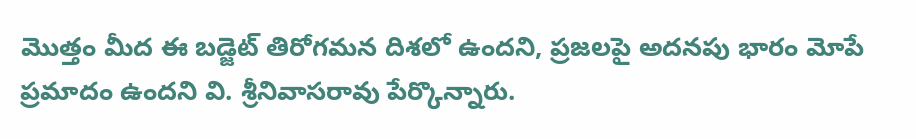మొత్తం మీద ఈ బడ్జెట్ తిరోగమన దిశలో ఉందని, ప్రజలపై అదనపు భారం మోపే ప్రమాదం ఉందని వి. శ్రీనివాసరావు పేర్కొన్నారు.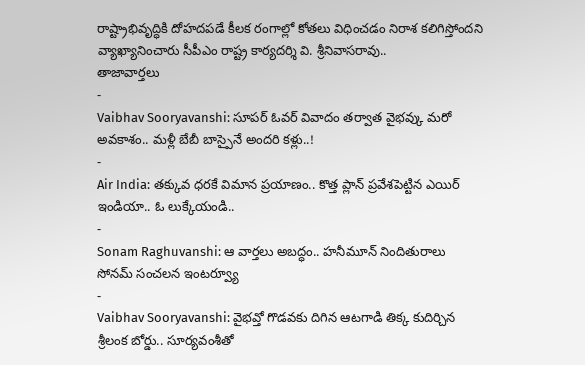రాష్ట్రాభివృద్ధికి దోహదపడే కీలక రంగాల్లో కోతలు విధించడం నిరాశ కలిగిస్తోందని వ్యాఖ్యానించారు సీపీఎం రాష్ట్ర కార్యదర్శి వి. శ్రీనివాసరావు..
తాజావార్తలు
-
Vaibhav Sooryavanshi: సూపర్ ఓవర్ వివాదం తర్వాత వైభవ్కు మరో అవకాశం.. మళ్లీ బేబీ బాస్పైనే అందరి కళ్లు..!
-
Air India: తక్కువ ధరకే విమాన ప్రయాణం.. కొత్త ప్లాన్ ప్రవేశపెట్టిన ఎయిర్ ఇండియా.. ఓ లుక్కేయండి..
-
Sonam Raghuvanshi: ఆ వార్తలు అబద్ధం.. హనీమూన్ నిందితురాలు సోనమ్ సంచలన ఇంటర్వ్యూ
-
Vaibhav Sooryavanshi: వైభవ్తో గొడవకు దిగిన ఆటగాడి తిక్క కుదిర్చిన శ్రీలంక బోర్డు.. సూర్యవంశీతో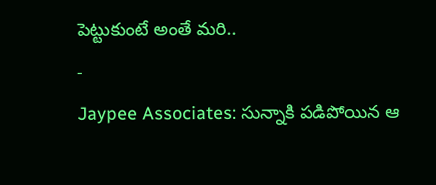పెట్టుకుంటే అంతే మరి..
-
Jaypee Associates: సున్నాకి పడిపోయిన ఆ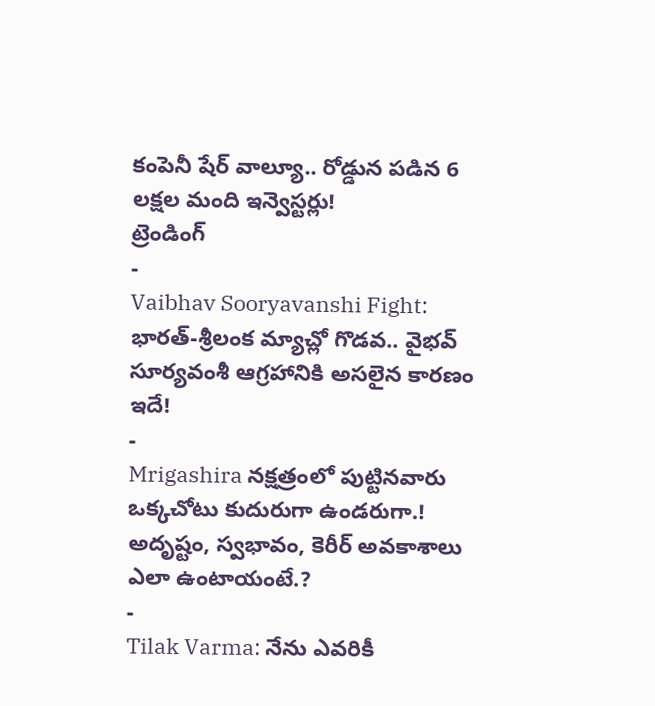కంపెనీ షేర్ వాల్యూ.. రోడ్డున పడిన 6 లక్షల మంది ఇన్వెస్టర్లు!
ట్రెండింగ్
-
Vaibhav Sooryavanshi Fight: భారత్-శ్రీలంక మ్యాచ్లో గొడవ.. వైభవ్ సూర్యవంశీ ఆగ్రహానికి అసలైన కారణం ఇదే!
-
Mrigashira నక్షత్రంలో పుట్టినవారు ఒక్కచోటు కుదురుగా ఉండరుగా.! అదృష్టం, స్వభావం, కెరీర్ అవకాశాలు ఎలా ఉంటాయంటే.?
-
Tilak Varma: నేను ఎవరికీ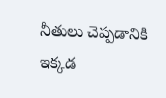నీతులు చెప్పడానికి ఇక్కడ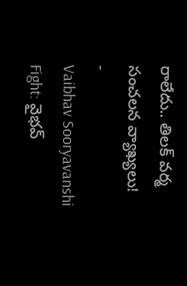రాలేదు.. తిలక్ వర్మ సంచలన వ్యాఖ్యలు!
-
Vaibhav Sooryavanshi Fight: వైభవ్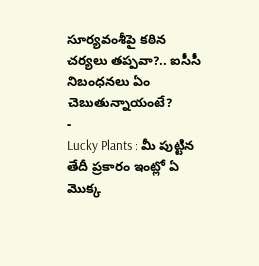సూర్యవంశీపై కఠిన చర్యలు తప్పవా?.. ఐసీసీ నిబంధనలు ఏం చెబుతున్నాయంటే?
-
Lucky Plants : మీ పుట్టిన తేదీ ప్రకారం ఇంట్లో ఏ మొక్క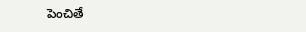పెంచితే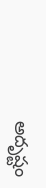అదృష్టం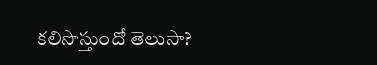కలిసొస్తుందో తెలుసా?